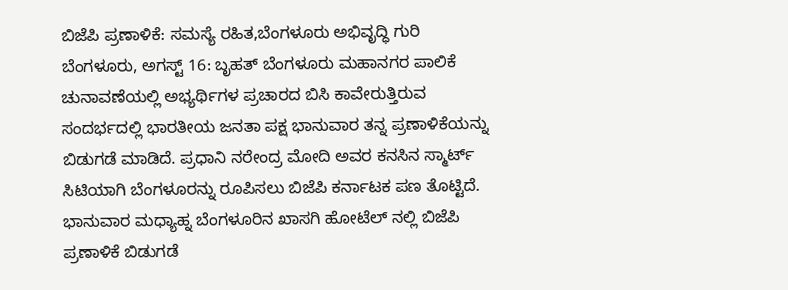ಬಿಜೆಪಿ ಪ್ರಣಾಳಿಕೆ: ಸಮಸ್ಯೆ ರಹಿತ,ಬೆಂಗಳೂರು ಅಭಿವೃದ್ಧಿ ಗುರಿ
ಬೆಂಗಳೂರು, ಅಗಸ್ಟ್ 16: ಬೃಹತ್ ಬೆಂಗಳೂರು ಮಹಾನಗರ ಪಾಲಿಕೆ ಚುನಾವಣೆಯಲ್ಲಿ ಅಭ್ಯರ್ಥಿಗಳ ಪ್ರಚಾರದ ಬಿಸಿ ಕಾವೇರುತ್ತಿರುವ ಸಂದರ್ಭದಲ್ಲಿ ಭಾರತೀಯ ಜನತಾ ಪಕ್ಷ ಭಾನುವಾರ ತನ್ನ ಪ್ರಣಾಳಿಕೆಯನ್ನು ಬಿಡುಗಡೆ ಮಾಡಿದೆ. ಪ್ರಧಾನಿ ನರೇಂದ್ರ ಮೋದಿ ಅವರ ಕನಸಿನ ಸ್ಮಾರ್ಟ್ ಸಿಟಿಯಾಗಿ ಬೆಂಗಳೂರನ್ನು ರೂಪಿಸಲು ಬಿಜೆಪಿ ಕರ್ನಾಟಕ ಪಣ ತೊಟ್ಟಿದೆ.
ಭಾನುವಾರ ಮಧ್ಯಾಹ್ನ ಬೆಂಗಳೂರಿನ ಖಾಸಗಿ ಹೋಟೆಲ್ ನಲ್ಲಿ ಬಿಜೆಪಿ ಪ್ರಣಾಳಿಕೆ ಬಿಡುಗಡೆ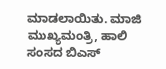ಮಾಡಲಾಯಿತು. ಮಾಜಿ ಮುಖ್ಯಮಂತ್ರಿ, ಹಾಲಿ ಸಂಸದ ಬಿಎಸ್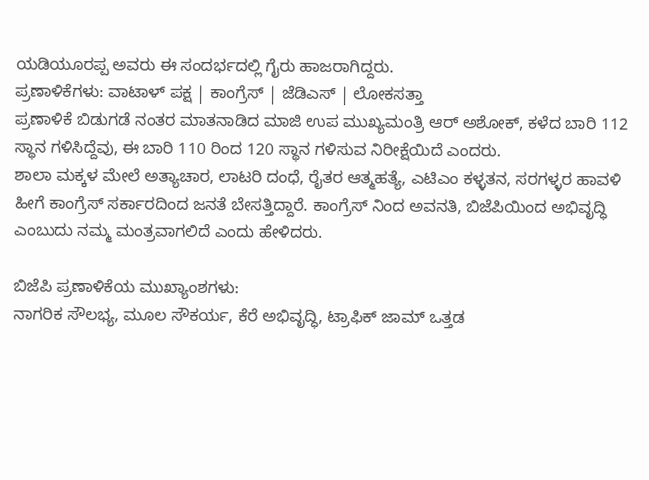ಯಡಿಯೂರಪ್ಪ ಅವರು ಈ ಸಂದರ್ಭದಲ್ಲಿ ಗೈರು ಹಾಜರಾಗಿದ್ದರು.
ಪ್ರಣಾಳಿಕೆಗಳು: ವಾಟಾಳ್ ಪಕ್ಷ | ಕಾಂಗ್ರೆಸ್ | ಜೆಡಿಎಸ್ | ಲೋಕಸತ್ತಾ
ಪ್ರಣಾಳಿಕೆ ಬಿಡುಗಡೆ ನಂತರ ಮಾತನಾಡಿದ ಮಾಜಿ ಉಪ ಮುಖ್ಯಮಂತ್ರಿ ಆರ್ ಅಶೋಕ್, ಕಳೆದ ಬಾರಿ 112 ಸ್ಥಾನ ಗಳಿಸಿದ್ದೆವು, ಈ ಬಾರಿ 110 ರಿಂದ 120 ಸ್ಥಾನ ಗಳಿಸುವ ನಿರೀಕ್ಷೆಯಿದೆ ಎಂದರು.
ಶಾಲಾ ಮಕ್ಕಳ ಮೇಲೆ ಅತ್ಯಾಚಾರ, ಲಾಟರಿ ದಂಧೆ, ರೈತರ ಆತ್ಮಹತ್ಯೆ, ಎಟಿಎಂ ಕಳ್ಳತನ, ಸರಗಳ್ಳರ ಹಾವಳಿ ಹೀಗೆ ಕಾಂಗ್ರೆಸ್ ಸರ್ಕಾರದಿಂದ ಜನತೆ ಬೇಸತ್ತಿದ್ದಾರೆ. ಕಾಂಗ್ರೆಸ್ ನಿಂದ ಅವನತಿ, ಬಿಜೆಪಿಯಿಂದ ಅಭಿವೃದ್ಧಿ ಎಂಬುದು ನಮ್ಮ ಮಂತ್ರವಾಗಲಿದೆ ಎಂದು ಹೇಳಿದರು.

ಬಿಜೆಪಿ ಪ್ರಣಾಳಿಕೆಯ ಮುಖ್ಯಾಂಶಗಳು:
ನಾಗರಿಕ ಸೌಲಭ್ಯ, ಮೂಲ ಸೌಕರ್ಯ, ಕೆರೆ ಅಭಿವೃದ್ಧಿ, ಟ್ರಾಫಿಕ್ ಜಾಮ್ ಒತ್ತಡ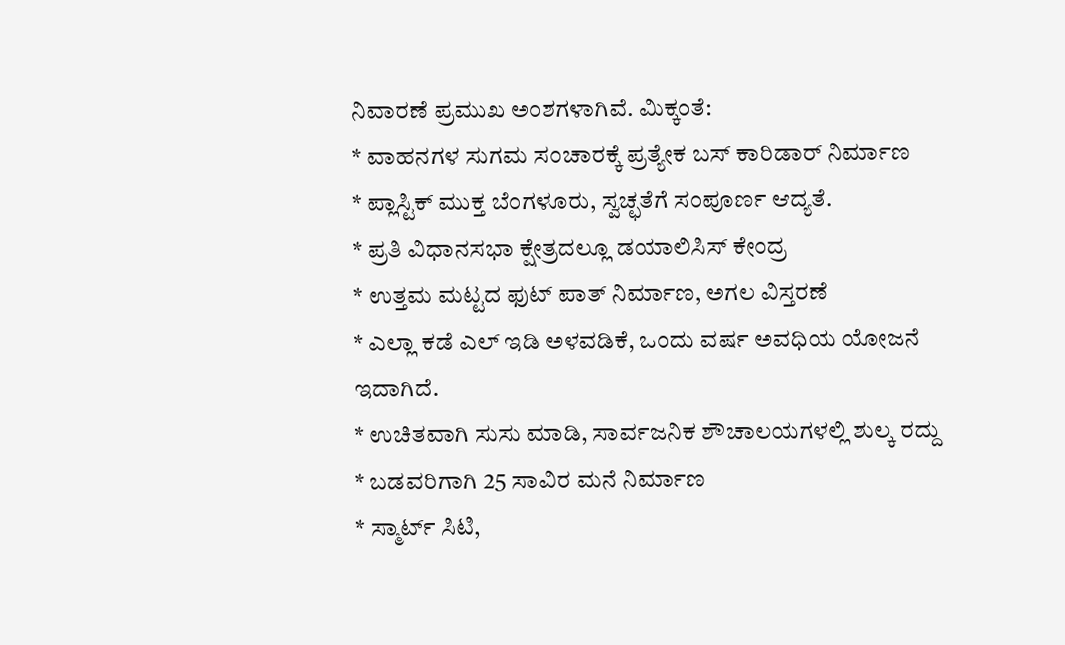ನಿವಾರಣೆ ಪ್ರಮುಖ ಅಂಶಗಳಾಗಿವೆ. ಮಿಕ್ಕಂತೆ:
* ವಾಹನಗಳ ಸುಗಮ ಸಂಚಾರಕ್ಕೆ ಪ್ರತ್ಯೇಕ ಬಸ್ ಕಾರಿಡಾರ್ ನಿರ್ಮಾಣ
* ಪ್ಲಾಸ್ಟಿಕ್ ಮುಕ್ತ ಬೆಂಗಳೂರು, ಸ್ವಚ್ಛತೆಗೆ ಸಂಪೂರ್ಣ ಆದ್ಯತೆ.
* ಪ್ರತಿ ವಿಧಾನಸಭಾ ಕ್ಷೇತ್ರದಲ್ಲೂ ಡಯಾಲಿಸಿಸ್ ಕೇಂದ್ರ
* ಉತ್ತಮ ಮಟ್ಟದ ಫುಟ್ ಪಾತ್ ನಿರ್ಮಾಣ, ಅಗಲ ವಿಸ್ತರಣೆ
* ಎಲ್ಲಾ ಕಡೆ ಎಲ್ ಇಡಿ ಅಳವಡಿಕೆ, ಒಂದು ವರ್ಷ ಅವಧಿಯ ಯೋಜನೆ ಇದಾಗಿದೆ.
* ಉಚಿತವಾಗಿ ಸುಸು ಮಾಡಿ, ಸಾರ್ವಜನಿಕ ಶೌಚಾಲಯಗಳಲ್ಲಿ ಶುಲ್ಕ ರದ್ದು
* ಬಡವರಿಗಾಗಿ 25 ಸಾವಿರ ಮನೆ ನಿರ್ಮಾಣ
* ಸ್ಮಾರ್ಟ್ ಸಿಟಿ,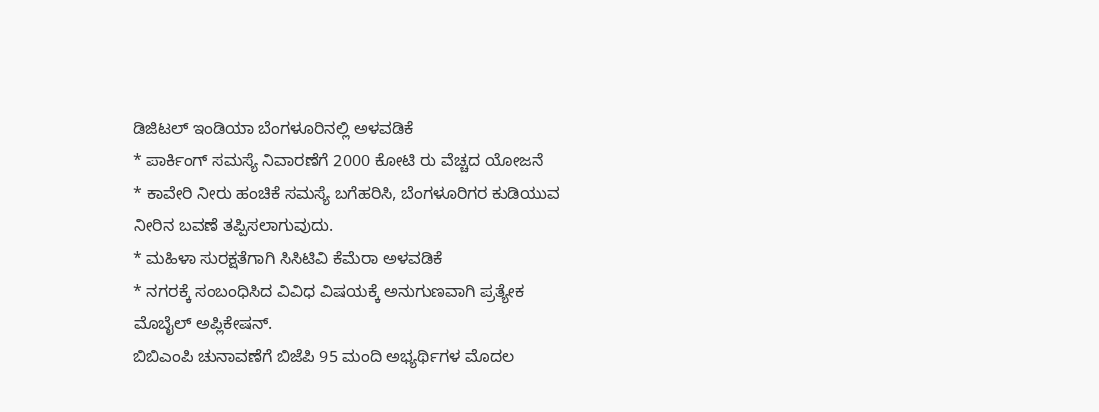ಡಿಜಿಟಲ್ ಇಂಡಿಯಾ ಬೆಂಗಳೂರಿನಲ್ಲಿ ಅಳವಡಿಕೆ
* ಪಾರ್ಕಿಂಗ್ ಸಮಸ್ಯೆ ನಿವಾರಣೆಗೆ 2000 ಕೋಟಿ ರು ವೆಚ್ಚದ ಯೋಜನೆ
* ಕಾವೇರಿ ನೀರು ಹಂಚಿಕೆ ಸಮಸ್ಯೆ ಬಗೆಹರಿಸಿ, ಬೆಂಗಳೂರಿಗರ ಕುಡಿಯುವ ನೀರಿನ ಬವಣೆ ತಪ್ಪಿಸಲಾಗುವುದು.
* ಮಹಿಳಾ ಸುರಕ್ಷತೆಗಾಗಿ ಸಿಸಿಟಿವಿ ಕೆಮೆರಾ ಅಳವಡಿಕೆ
* ನಗರಕ್ಕೆ ಸಂಬಂಧಿಸಿದ ವಿವಿಧ ವಿಷಯಕ್ಕೆ ಅನುಗುಣವಾಗಿ ಪ್ರತ್ಯೇಕ ಮೊಬೈಲ್ ಅಪ್ಲಿಕೇಷನ್.
ಬಿಬಿಎಂಪಿ ಚುನಾವಣೆಗೆ ಬಿಜೆಪಿ 95 ಮಂದಿ ಅಭ್ಯರ್ಥಿಗಳ ಮೊದಲ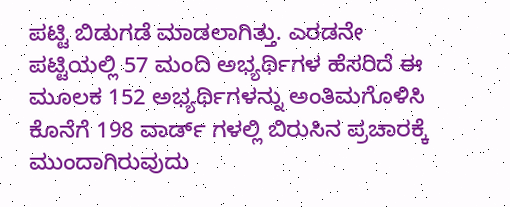ಪಟ್ಟಿ ಬಿಡುಗಡೆ ಮಾಡಲಾಗಿತ್ತು. ಎರಡನೇ ಪಟ್ಟಿಯಲ್ಲಿ 57 ಮಂದಿ ಅಭ್ಯರ್ಥಿಗಳ ಹೆಸರಿದೆ ಈ ಮೂಲಕ 152 ಅಭ್ಯರ್ಥಿಗಳನ್ನು ಅಂತಿಮಗೊಳಿಸಿ ಕೊನೆಗೆ 198 ವಾರ್ಡ್ ಗಳಲ್ಲಿ ಬಿರುಸಿನ ಪ್ರಚಾರಕ್ಕೆ ಮುಂದಾಗಿರುವುದು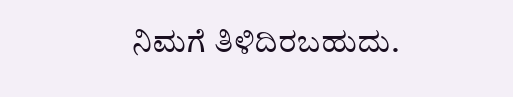ನಿಮಗೆ ತಿಳಿದಿರಬಹುದು.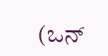(ಒನ್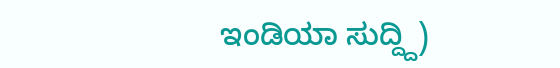ಇಂಡಿಯಾ ಸುದ್ದ್ದಿ)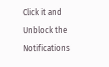Click it and Unblock the Notifications